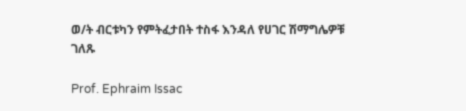ወ/ት ብርቱካን የምትፈታበት ተስፋ እንዳለ የሀገር ሽማግሌዎቹ ገለጹ

Prof. Ephraim Issac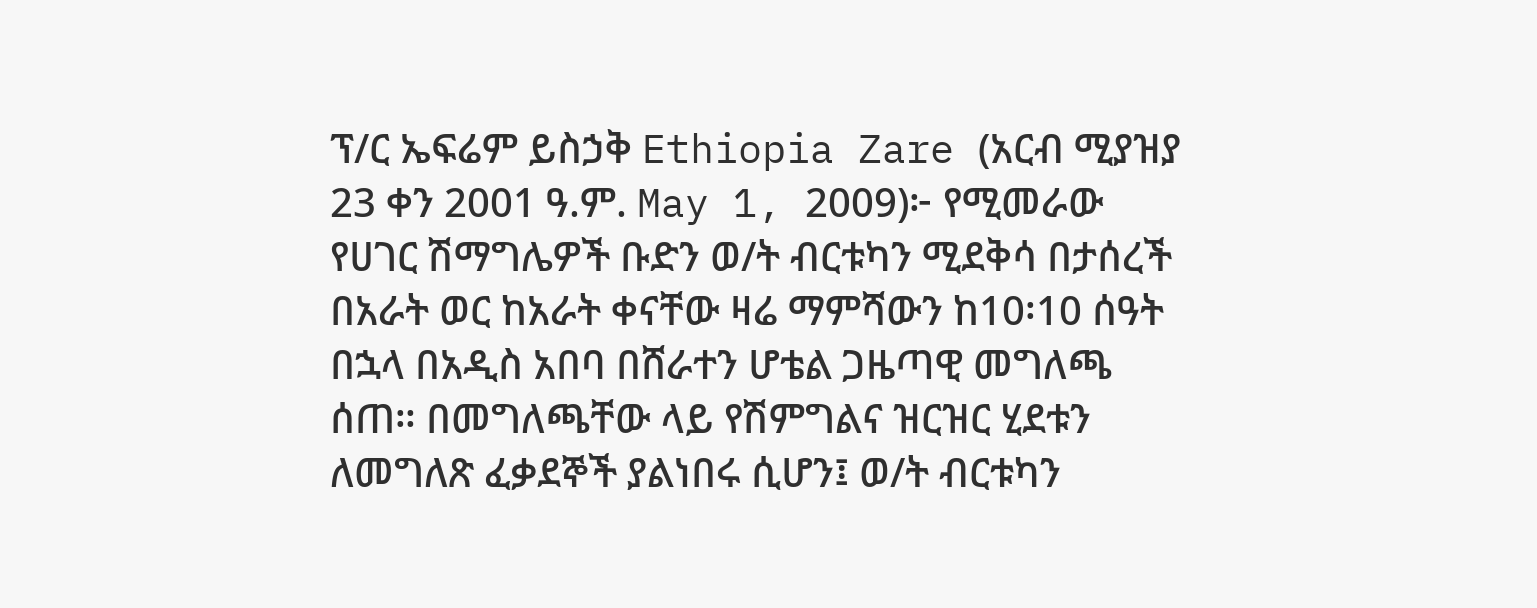ፕ/ር ኤፍሬም ይስኃቅ Ethiopia Zare (አርብ ሚያዝያ 23 ቀን 2001 ዓ.ም. May 1, 2009)፦ የሚመራው የሀገር ሽማግሌዎች ቡድን ወ/ት ብርቱካን ሚደቅሳ በታሰረች በአራት ወር ከአራት ቀናቸው ዛሬ ማምሻውን ከ10፡10 ሰዓት በኋላ በአዲስ አበባ በሸራተን ሆቴል ጋዜጣዊ መግለጫ ሰጠ። በመግለጫቸው ላይ የሽምግልና ዝርዝር ሂደቱን ለመግለጽ ፈቃደኞች ያልነበሩ ሲሆን፤ ወ/ት ብርቱካን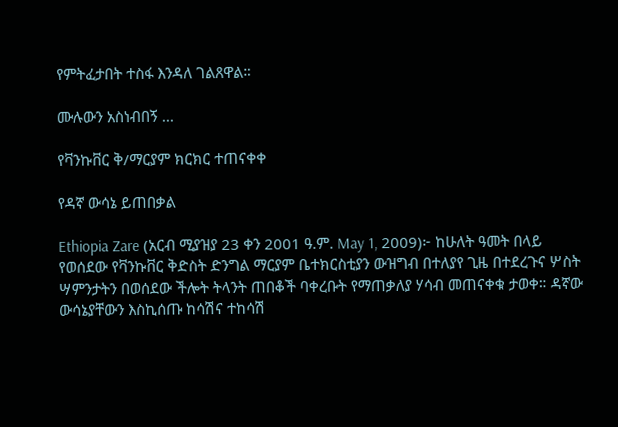የምትፈታበት ተስፋ እንዳለ ገልጸዋል።

ሙሉውን አስነብበኝ ...

የቫንኩቨር ቅ/ማርያም ክርክር ተጠናቀቀ

የዳኛ ውሳኔ ይጠበቃል

Ethiopia Zare (አርብ ሚያዝያ 23 ቀን 2001 ዓ.ም. May 1, 2009)፦ ከሁለት ዓመት በላይ የወሰደው የቫንኩቨር ቅድስት ድንግል ማርያም ቤተክርስቲያን ውዝግብ በተለያየ ጊዜ በተደረጉና ሦስት ሣምንታትን በወሰደው ችሎት ትላንት ጠበቆች ባቀረቡት የማጠቃለያ ሃሳብ መጠናቀቁ ታወቀ። ዳኛው ውሳኔያቸውን እስኪሰጡ ከሳሽና ተከሳሽ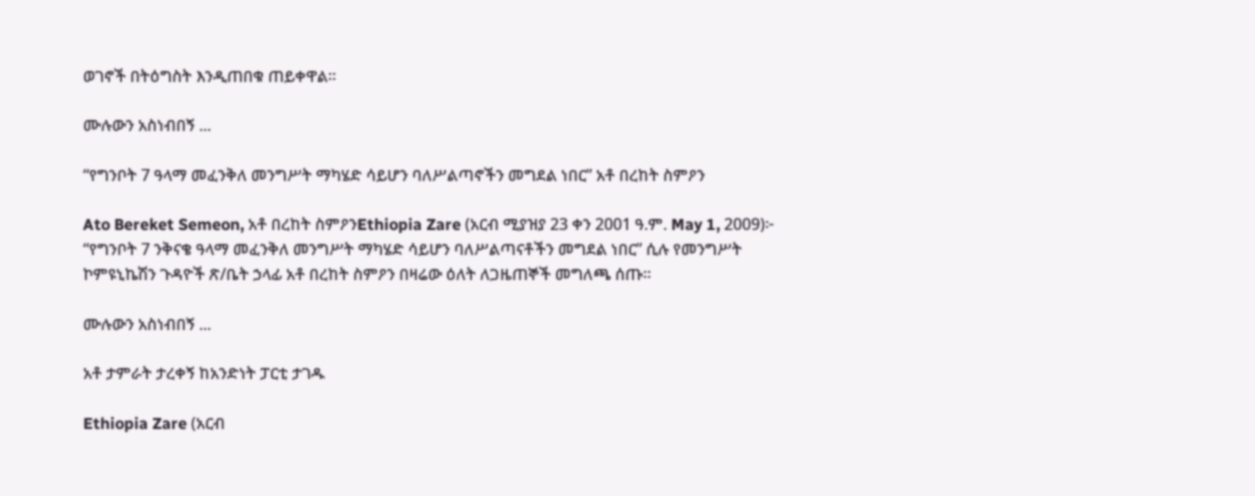ወገኖች በትዕግስት እንዲጠበቁ ጠይቀዋል።

ሙሉውን አስነብበኝ ...

“የግንቦት 7 ዓላማ መፈንቅለ መንግሥት ማካሄድ ሳይሆን ባለሥልጣኖችን መግደል ነበር” አቶ በረከት ስምዖን

Ato Bereket Semeon, አቶ በረከት ስምዖንEthiopia Zare (አርብ ሚያዝያ 23 ቀን 2001 ዓ.ም. May 1, 2009)፦ “የግንቦት 7 ንቅናቄ ዓላማ መፈንቅለ መንግሥት ማካሄድ ሳይሆን ባለሥልጣናቶችን መግደል ነበር” ሲሉ የመንግሥት ኮምዩኒኬሽን ጉዳዮች ጽ/ቤት ኃላፊ አቶ በረከት ስምዖን በዛሬው ዕለት ለጋዜጠኞች መግለጫ ሰጡ።

ሙሉውን አስነብበኝ ...

አቶ ታምራት ታረቀኝ ከአንድነት ፓርቲ ታገዱ

Ethiopia Zare (አርብ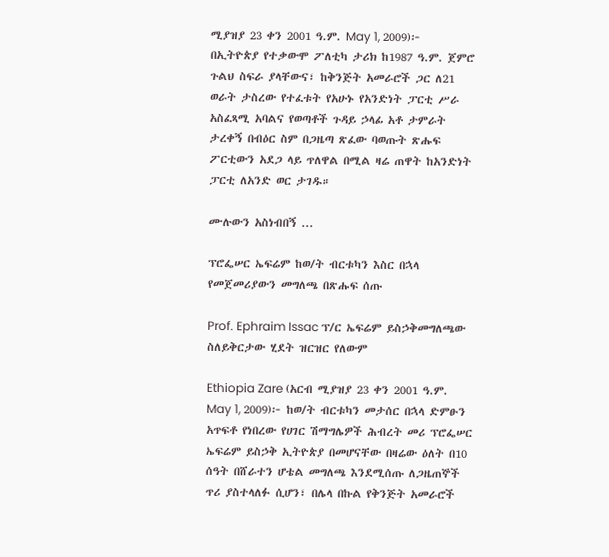ሚያዝያ 23 ቀን 2001 ዓ.ም. May 1, 2009)፦ በኢትዮጵያ የተቃውሞ ፖለቲካ ታሪክ ከ1987 ዓ.ም. ጀምሮ ጉልህ ስፍራ ያላቸውና፣ ከቅንጅት አመራሮች ጋር ለ21 ወራት ታስረው የተፈቱት የአሁኑ የአንድነት ፓርቲ ሥራ አስፈጻሚ አባልና የወጣቶች ጉዳይ ኃላፊ አቶ ታምራት ታረቀኝ በብዕር ስም በጋዜጣ ጽፈው ባወጡት ጽሑፍ ፖርቲውን አደጋ ላይ ጥለዋል በሚል ዛሬ ጠዋት ከአንድነት ፓርቲ ለአንድ ወር ታገዱ።

ሙሉውን አስነብበኝ ...

ፕሮፌሠር ኤፍሬም ከወ/ት ብርቱካን እስር በኋላ የመጀመሪያውን መግለጫ በጽሑፍ ሰጡ

Prof. Ephraim Issac ፕ/ር ኤፍሬም ይስኃቅመግለጫው ስለይቅርታው ሂደት ዝርዝር የለውም

Ethiopia Zare (አርብ ሚያዝያ 23 ቀን 2001 ዓ.ም. May 1, 2009)፦ ከወ/ት ብርቱካን መታሰር በኋላ ድምፁን አጥፍቶ የነበረው የሀገር ሽማግሌዎች ሕብረት መሪ ፕሮፌሠር ኤፍሬም ይስኃቅ ኢትዮጵያ በመሆናቸው በዛሬው ዕለት በ10 ሰዓት በሸራተን ሆቴል መግለጫ እንደሚሰጡ ለጋዜጠኞች ጥሪ ያስተላለፉ ሲሆን፣ በሌላ በኩል የቅንጅት አመራሮች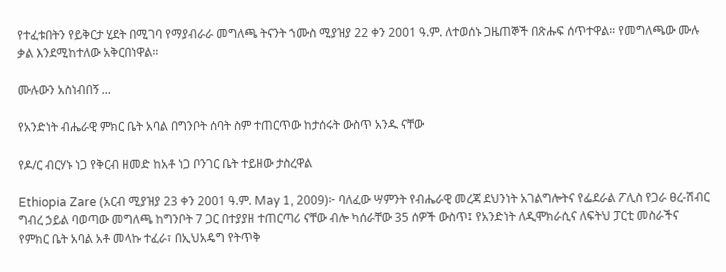የተፈቱበትን የይቅርታ ሂደት በሚገባ የማያብራራ መግለጫ ትናንት ኀሙስ ሚያዝያ 22 ቀን 2001 ዓ.ም. ለተወሰኑ ጋዜጠኞች በጽሑፍ ሰጥተዋል። የመግለጫው ሙሉ ቃል እንደሚከተለው አቅርበነዋል።

ሙሉውን አስነብበኝ ...

የአንድነት ብሔራዊ ምክር ቤት አባል በግንቦት ሰባት ስም ተጠርጥው ከታሰሩት ውስጥ አንዱ ናቸው

የዶ/ር ብርሃኑ ነጋ የቅርብ ዘመድ ከአቶ ነጋ ቦንገር ቤት ተይዘው ታስረዋል

Ethiopia Zare (አርብ ሚያዝያ 23 ቀን 2001 ዓ.ም. May 1, 2009)፦ ባለፈው ሣምንት የብሔራዊ መረጃ ደህንነት አገልግሎትና የፌደራል ፖሊስ የጋራ ፀረ-ሽብር ግብረ ኃይል ባወጣው መግለጫ ከግንቦት 7 ጋር በተያያዘ ተጠርጣሪ ናቸው ብሎ ካሰራቸው 35 ሰዎች ውስጥ፤ የአንድነት ለዲሞክራሲና ለፍትህ ፓርቲ መስራችና የምክር ቤት አባል አቶ መላኩ ተፈራ፣ በኢህአዴግ የትጥቅ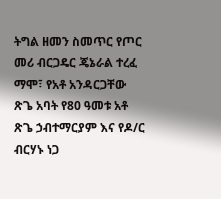ትግል ዘመን ስመጥር የጦር መሪ ብርጋዴር ጄኔራል ተረፈ ማሞ፣ የአቶ አንዳርጋቸው ጽጌ አባት የ80 ዓመቱ አቶ ጽጌ ኃብተማርያም እና የዶ/ር ብርሃኑ ነጋ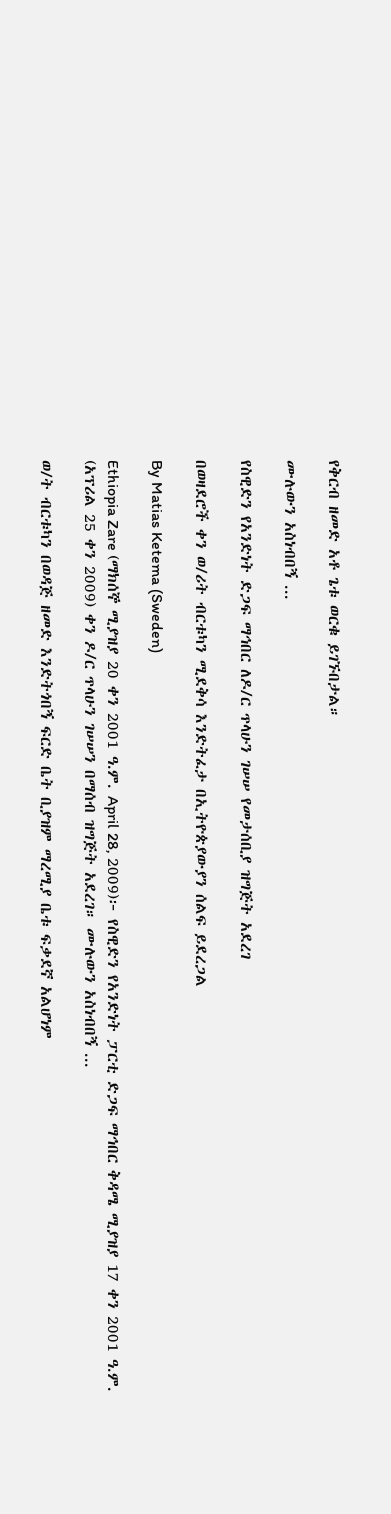የቅርብ ዘመድ አቶ ጌቱ ወርቁ ይገኙበታል።

ሙሉውን አስነብበኝ ...

የስዊድን የአንድነት ድጋፍ ማኅበር ለዶ/ር ጥላሁን ገሠሠ የመታሰቢያ ዝግጅት አደረገ

በወዛደሮች ቀን ወ/ሪት ብርቱካን ሚደቅሳ እንድትፈታ በኢትዮጵያውያን ሰልፍ ይደረጋል

By Matias Ketema (Sweden)

Ethiopia Zare (ማክሰኞ ሚያዝያ 20 ቀን 2001 ዓ.ም. April 28, 2009)፦ የስዊድን የአንድነት ፓርቲ ድጋፍ ማኅበር ቅዳሜ ሚያዝያ 17 ቀን 2001 ዓ.ም. (አፕሪል 25 ቀን 2009) ቀን ዶ/ር ጥላሁን ገሠሠን በማሰብ ዝግጅት አደረገ። ሙሉውን አስነብበኝ ...

ወ/ት ብርቱካን በወዳጅ ዘመድ እንድትጎበኝ ፍርድ ቤት ቢያዝም ማረሚያ ቤቱ ፍቃደኛ አልሆነም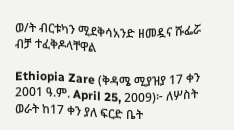ወ/ት ብርቱካን ሚደቅሳአንድ ዘመዷና ሹፌሯ ብቻ ተፈቅዶላቸዋል

Ethiopia Zare (ቅዳሜ ሚያዝያ 17 ቀን 2001 ዓ.ም. April 25, 2009)፦ ለሦስት ወራት ከ17 ቀን ያለ ፍርድ ቤት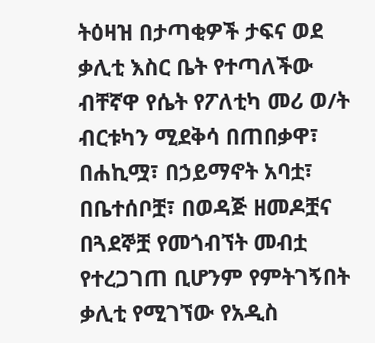ትዕዛዝ በታጣቂዎች ታፍና ወደ ቃሊቲ እስር ቤት የተጣለችው ብቸኛዋ የሴት የፖለቲካ መሪ ወ/ት ብርቱካን ሚደቅሳ በጠበቃዋ፣ በሐኪሟ፣ በኃይማኖት አባቷ፣ በቤተሰቦቿ፣ በወዳጅ ዘመዶቿና በጓደኞቿ የመጎብኘት መብቷ የተረጋገጠ ቢሆንም የምትገኝበት ቃሊቲ የሚገኘው የአዲስ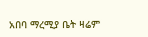አበባ ማረሚያ ቤት ዛሬም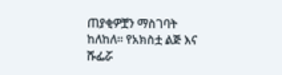ጠያቂዎቿን ማስገባት ከለከለ። የአክስቷ ልጅ እና ሹፌሯ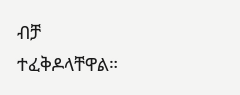ብቻ ተፈቅዶላቸዋል።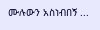ሙሉውን አስነብበኝ ...